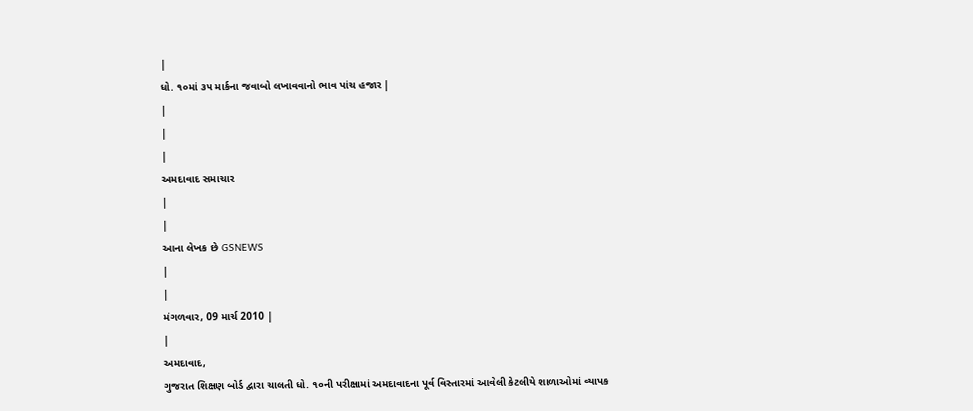|
ધો. ૧૦માં ૩૫ માર્કના જવાબો લખાવવાનો ભાવ પાંચ હજાર |
|
|
|
અમદાવાદ સમાચાર
|
|
આના લેખક છે GSNEWS
|
|
મંગળવાર, 09 માર્ચ 2010 |
|
અમદાવાદ,
ગુજરાત શિક્ષણ બોર્ડ દ્વારા ચાલતી ધો. ૧૦ની પરીક્ષામાં અમદાવાદના પૂર્વ વિસ્તારમાં આવેલી કેટલીયે શાળાઓમાં વ્યાપક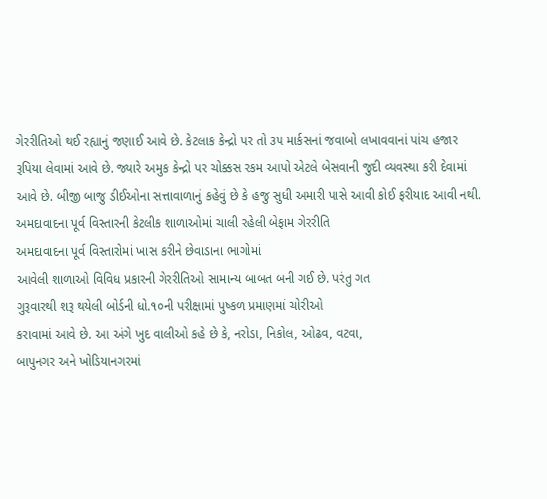ગેરરીતિઓ થઈ રહ્યાનું જણાઈ આવે છે. કેટલાક કેન્દ્રો પર તો ૩૫ માર્કસનાં જવાબો લખાવવાનાં પાંચ હજાર રૂપિયા લેવામાં આવે છે. જ્યારે અમુક કેન્દ્રો પર ચોક્કસ રકમ આપો એટલે બેસવાની જુદી વ્યવસ્થા કરી દેવામાં આવે છે. બીજી બાજુ ડીઈઓના સત્તાવાળાનું કહેવું છે કે હજુ સુધી અમારી પાસે આવી કોઈ ફરીયાદ આવી નથી.
અમદાવાદના પૂર્વ વિસ્તારની કેટલીક શાળાઓમાં ચાલી રહેલી બેફામ ગેરરીતિ
અમદાવાદના પૂર્વ વિસ્તારોમાં ખાસ કરીને છેવાડાના ભાગોમાં
આવેલી શાળાઓ વિવિધ પ્રકારની ગેરરીતિઓ સામાન્ય બાબત બની ગઈ છે. પરંતુ ગત
ગુરૂવારથી શરૂ થયેલી બોર્ડની ધો.૧૦ની પરીક્ષામાં પુષ્કળ પ્રમાણમાં ચોરીઓ
કરાવામાં આવે છે. આ અંગે ખુદ વાલીઓ કહે છે કે, નરોડા, નિકોલ, ઓઢવ, વટવા,
બાપુનગર અને ખોડિયાનગરમાં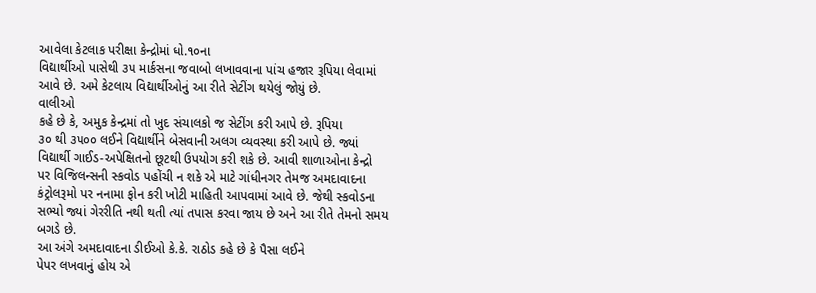આવેલા કેટલાક પરીક્ષા કેન્દ્રોમાં ધો.૧૦ના
વિદ્યાર્થીઓ પાસેથી ૩૫ માર્કસના જવાબો લખાવવાના પાંચ હજાર રૂપિયા લેવામાં
આવે છે. અમે કેટલાય વિદ્યાર્થીઓનું આ રીતે સેટીંગ થયેલું જોયું છે.
વાલીઓ
કહે છે કે, અમુક કેન્દ્રમાં તો ખુદ સંચાલકો જ સેટીંગ કરી આપે છે. રૂપિયા
૩૦ થી ૩૫૦૦ લઈને વિદ્યાર્થીને બેસવાની અલગ વ્યવસ્થા કરી આપે છે. જ્યાં
વિદ્યાર્થી ગાઈડ-અપેક્ષિતનો છૂટથી ઉપયોગ કરી શકે છે. આવી શાળાઓના કેન્દ્રો
પર વિજિલન્સની સ્કવોડ પહોંચી ન શકે એ માટે ગાંધીનગર તેમજ અમદાવાદના
કંટ્રોલરૂમો પર નનામા ફોન કરી ખોટી માહિતી આપવામાં આવે છે. જેથી સ્કવોડના
સભ્યો જ્યાં ગેરરીતિ નથી થતી ત્યાં તપાસ કરવા જાય છે અને આ રીતે તેમનો સમય
બગડે છે.
આ અંગે અમદાવાદના ડીઈઓ કે.કે. રાઠોડ કહે છે કે પૈસા લઈને
પેપર લખવાનું હોય એ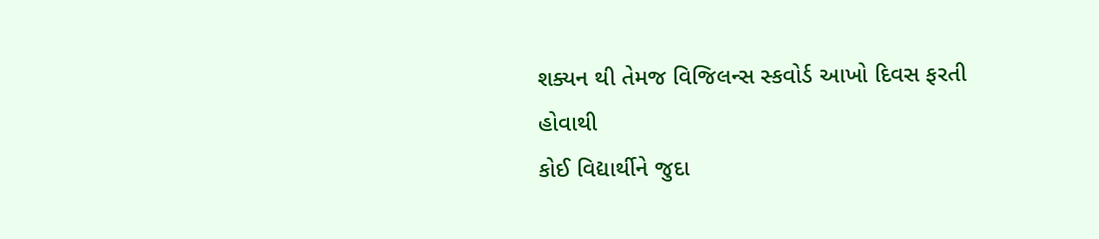શક્યન થી તેમજ વિજિલન્સ સ્કવોર્ડ આખો દિવસ ફરતી હોવાથી
કોઈ વિદ્યાર્થીને જુદા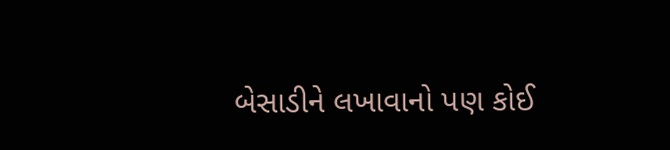બેસાડીને લખાવાનો પણ કોઈ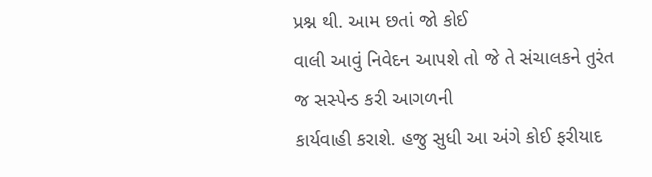પ્રશ્ન થી. આમ છતાં જો કોઈ
વાલી આવું નિવેદન આપશે તો જે તે સંચાલકને તુરંત જ સસ્પેન્ડ કરી આગળની
કાર્યવાહી કરાશે. હજુ સુધી આ અંગે કોઈ ફરીયાદ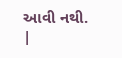આવી નથી.
|